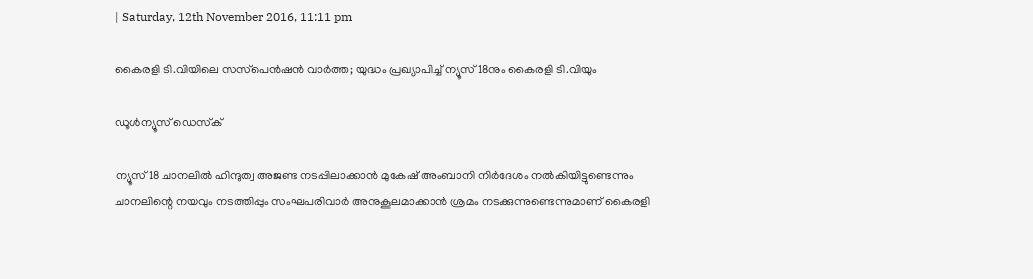| Saturday, 12th November 2016, 11:11 pm

കൈരളി ടി.വിയിലെ സസ്‌പെന്‍ഷന്‍ വാര്‍ത്ത; യുദ്ധം പ്രഖ്യാപിച്ച് ന്യൂസ്18നും കൈരളി ടി.വിയും

ഡൂള്‍ന്യൂസ് ഡെസ്‌ക്

ന്യൂസ്18 ചാനലില്‍ ഹിന്ദുത്വ അജണ്ട നടപ്പിലാക്കാന്‍ മുകേഷ് അംബാനി നിര്‍ദേശം നല്‍കിയിട്ടുണ്ടെന്നും ചാനലിന്റെ നയവും നടത്തിപ്പും സംഘപരിവാര്‍ അനുകൂലമാക്കാന്‍ ശ്രമം നടക്കുന്നുണ്ടെന്നുമാണ് കൈരളി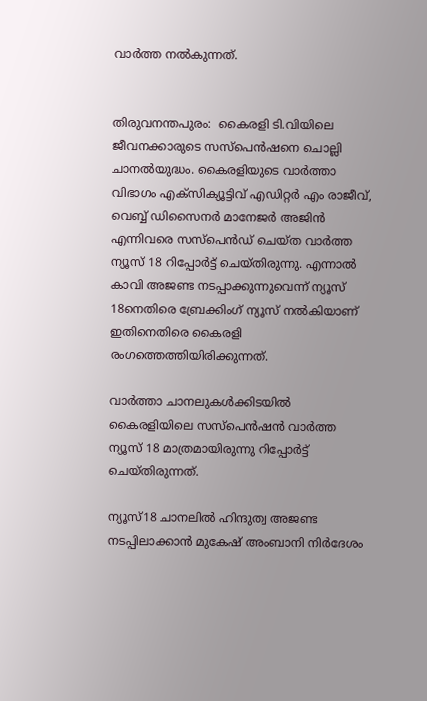വാര്‍ത്ത നല്‍കുന്നത്.


തിരുവനന്തപുരം:  കൈരളി ടി.വിയിലെ ജീവനക്കാരുടെ സസ്‌പെന്‍ഷനെ ചൊല്ലി ചാനല്‍യുദ്ധം. കൈരളിയുടെ വാര്‍ത്താ വിഭാഗം എക്‌സിക്യൂട്ടിവ് എഡിറ്റര്‍ എം രാജീവ്, വെബ്ബ് ഡിസൈനര്‍ മാനേജര്‍ അജിന്‍ എന്നിവരെ സസ്‌പെന്‍ഡ് ചെയ്ത വാര്‍ത്ത ന്യൂസ് 18 റിപ്പോര്‍ട്ട് ചെയ്തിരുന്നു. എന്നാല്‍ കാവി അജണ്ട നടപ്പാക്കുന്നുവെന്ന് ന്യൂസ് 18നെതിരെ ബ്രേക്കിംഗ് ന്യൂസ് നല്‍കിയാണ് ഇതിനെതിരെ കൈരളി രംഗത്തെത്തിയിരിക്കുന്നത്.

വാര്‍ത്താ ചാനലുകള്‍ക്കിടയില്‍ കൈരളിയിലെ സസ്‌പെന്‍ഷന്‍ വാര്‍ത്ത ന്യൂസ് 18 മാത്രമായിരുന്നു റിപ്പോര്‍ട്ട് ചെയ്തിരുന്നത്.

ന്യൂസ്18 ചാനലില്‍ ഹിന്ദുത്വ അജണ്ട നടപ്പിലാക്കാന്‍ മുകേഷ് അംബാനി നിര്‍ദേശം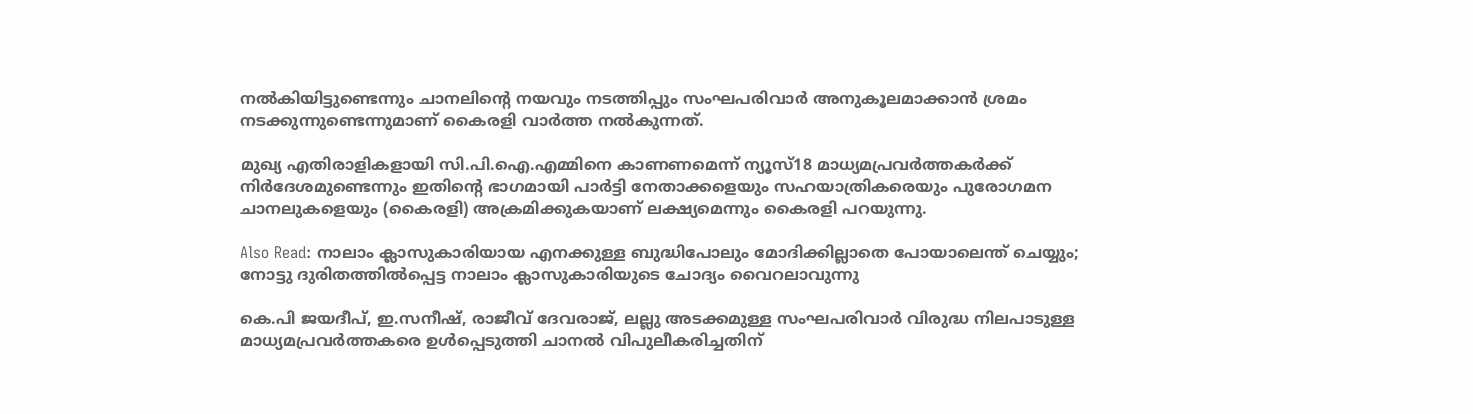നല്‍കിയിട്ടുണ്ടെന്നും ചാനലിന്റെ നയവും നടത്തിപ്പും സംഘപരിവാര്‍ അനുകൂലമാക്കാന്‍ ശ്രമം നടക്കുന്നുണ്ടെന്നുമാണ് കൈരളി വാര്‍ത്ത നല്‍കുന്നത്.

മുഖ്യ എതിരാളികളായി സി.പി.ഐ.എമ്മിനെ കാണണമെന്ന് ന്യൂസ്18 മാധ്യമപ്രവര്‍ത്തകര്‍ക്ക് നിര്‍ദേശമുണ്ടെന്നും ഇതിന്റെ ഭാഗമായി പാര്‍ട്ടി നേതാക്കളെയും സഹയാത്രികരെയും പുരോഗമന ചാനലുകളെയും (കൈരളി) അക്രമിക്കുകയാണ് ലക്ഷ്യമെന്നും കൈരളി പറയുന്നു.

Also Read: നാലാം ക്ലാസുകാരിയായ എനക്കുള്ള ബുദ്ധിപോലും മോദിക്കില്ലാതെ പോയാലെന്ത് ചെയ്യും; നോട്ടു ദുരിതത്തില്‍പ്പെട്ട നാലാം ക്ലാസുകാരിയുടെ ചോദ്യം വൈറലാവുന്നു

കെ.പി ജയദീപ്, ഇ.സനീഷ്, രാജീവ് ദേവരാജ്, ലല്ലു അടക്കമുള്ള സംഘപരിവാര്‍ വിരുദ്ധ നിലപാടുള്ള മാധ്യമപ്രവര്‍ത്തകരെ ഉള്‍പ്പെടുത്തി ചാനല്‍ വിപുലീകരിച്ചതിന്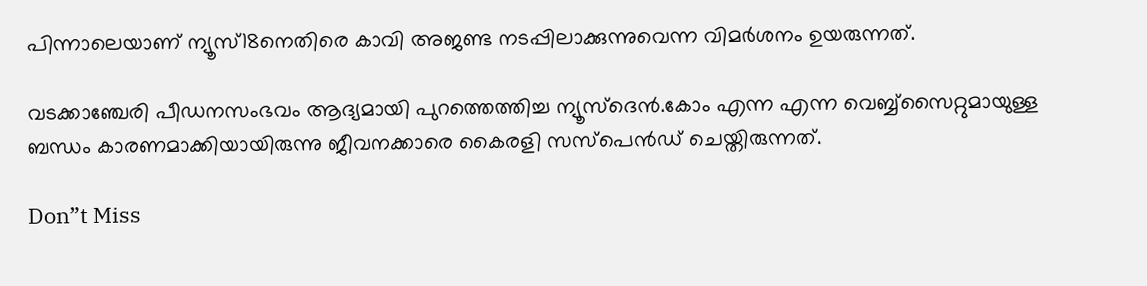പിന്നാലെയാണ് ന്യൂസ്18നെതിരെ കാവി അജണ്ട നടപ്പിലാക്കുന്നുവെന്ന വിമര്‍ശനം ഉയരുന്നത്.

വടക്കാഞ്ചേരി പീഡനസംഭവം ആദ്യമായി പുറത്തെത്തിച്ച ന്യൂസ്‌ദെന്‍.കോം എന്ന എന്ന വെബ്ബ്‌സൈറ്റുമായുള്ള ബന്ധം കാരണമാക്കിയായിരുന്നു ജീവനക്കാരെ കൈരളി സസ്‌പെന്‍ഡ് ചെയ്തിരുന്നത്.

Don”t Miss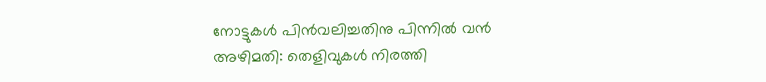നോട്ടുകള്‍ പിന്‍വലിച്ചതിനു പിന്നില്‍ വന്‍ അഴിമതി: തെളിവുകള്‍ നിരത്തി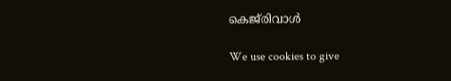കെജ്‌രിവാള്‍

We use cookies to give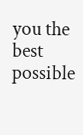you the best possible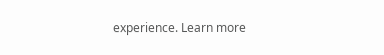experience. Learn more